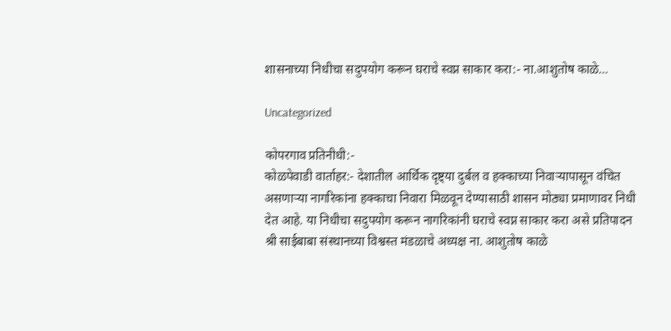शासनाच्या निधीचा सदुपयोग करून घराचे स्वप्न साकार करा:- ना.आशुतोष काळे…

Uncategorized

कोपरगाव प्रतिनीधी:-
कोळपेवाडी वार्ताहर:- देशातील आर्थिक दृष्ट्या दुर्बल व हक्काच्या निवाऱ्यापासून वंचित असणाऱ्या नागरिकांना हक्काचा निवारा मिळवून देण्यासाठी शासन मोठ्या प्रमाणावर निधी देत आहे. या निधीचा सदुपयोग करून नागरिकांनी घराचे स्वप्न साकार करा असे प्रतिपादन श्री साईबाबा संस्थानच्या विश्वस्त मंडळाचे अध्यक्ष ना. आशुतोष काळे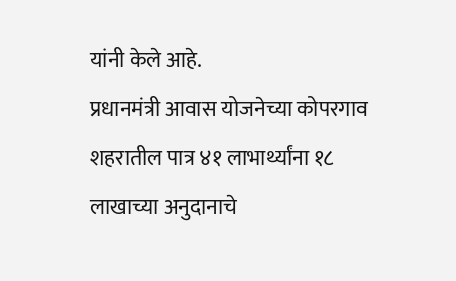यांनी केले आहे.
प्रधानमंत्री आवास योजनेच्या कोपरगाव शहरातील पात्र ४१ लाभार्थ्यांना १८ लाखाच्या अनुदानाचे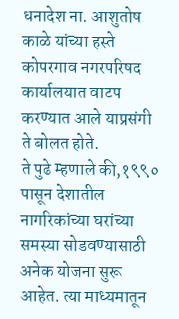धनादेश ना. आशुतोष काळे यांच्या हस्ते कोपरगाव नगरपरिषद कार्यालयात वाटप करण्यात आले याप्रसंगी ते बोलत होते.
ते पुढे म्हणाले की,१९९० पासून देशातील नागरिकांच्या घरांच्या समस्या सोडवण्यासाठी अनेक योजना सुरू आहेत. त्या माध्यमातून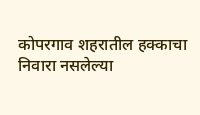कोपरगाव शहरातील हक्काचा निवारा नसलेल्या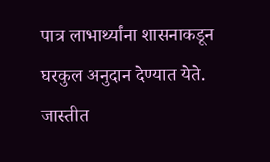पात्र लाभार्थ्यांना शासनाकडून घरकुल अनुदान देण्यात येते. जास्तीत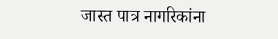जास्त पात्र नागरिकांना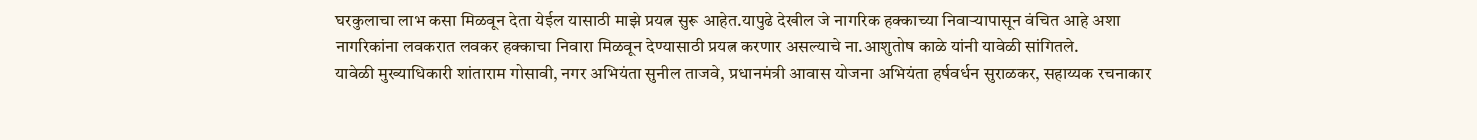घरकुलाचा लाभ कसा मिळवून देता येईल यासाठी माझे प्रयत्न सुरू आहेत.यापुढे देखील जे नागरिक हक्काच्या निवाऱ्यापासून वंचित आहे अशा नागरिकांना लवकरात लवकर हक्काचा निवारा मिळवून देण्यासाठी प्रयत्न करणार असल्याचे ना.आशुतोष काळे यांनी यावेळी सांगितले.
यावेळी मुख्याधिकारी शांताराम गोसावी, नगर अभियंता सुनील ताजवे, प्रधानमंत्री आवास योजना अभियंता हर्षवर्धन सुराळकर, सहाय्यक रचनाकार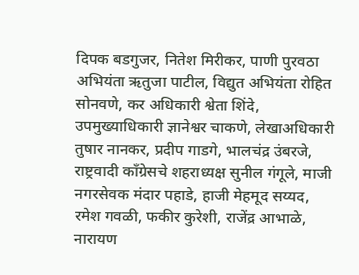दिपक बडगुजर, नितेश मिरीकर, पाणी पुरवठा अभियंता ऋतुजा पाटील, विद्युत अभियंता रोहित सोनवणे, कर अधिकारी श्वेता शिंदे, उपमुख्याधिकारी ज्ञानेश्वर चाकणे, लेखाअधिकारी तुषार नानकर, प्रदीप गाडगे, भालचंद्र उंबरजे, राष्ट्रवादी काँग्रेसचे शहराध्यक्ष सुनील गंगूले, माजी नगरसेवक मंदार पहाडे, हाजी मेहमूद सय्यद, रमेश गवळी, फकीर कुरेशी, राजेंद्र आभाळे, नारायण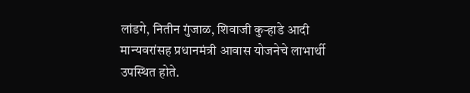लांडगे, नितीन गुंजाळ, शिवाजी कुऱ्हाडे आदी मान्यवरांसह प्रधानमंत्री आवास योजनेचे लाभार्थी उपस्थित होते.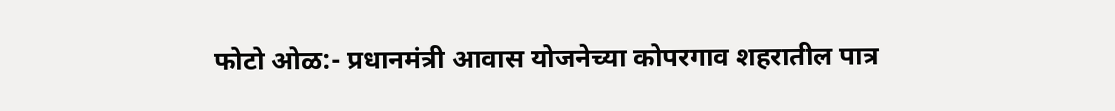फोटो ओळ:- प्रधानमंत्री आवास योजनेच्या कोपरगाव शहरातील पात्र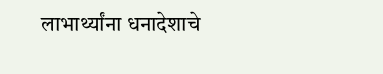लाभार्थ्यांना धनादेशाचे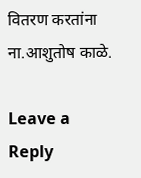वितरण करतांना ना.आशुतोष काळे.

Leave a Reply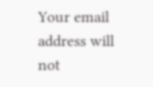Your email address will not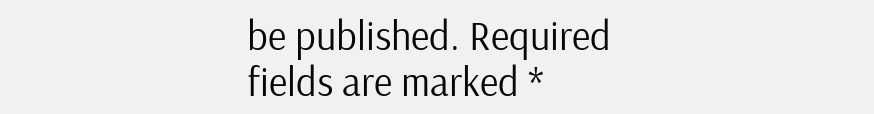be published. Required fields are marked *